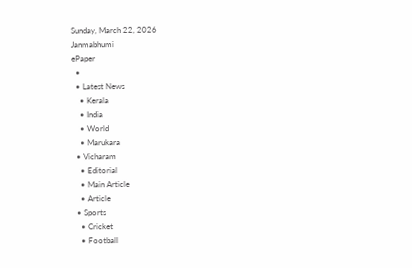Sunday, March 22, 2026
Janmabhumi
ePaper
  •
  • Latest News
    • Kerala
    • India
    • World
    • Marukara
  • Vicharam
    • Editorial
    • Main Article
    • Article
  • Sports
    • Cricket
    • Football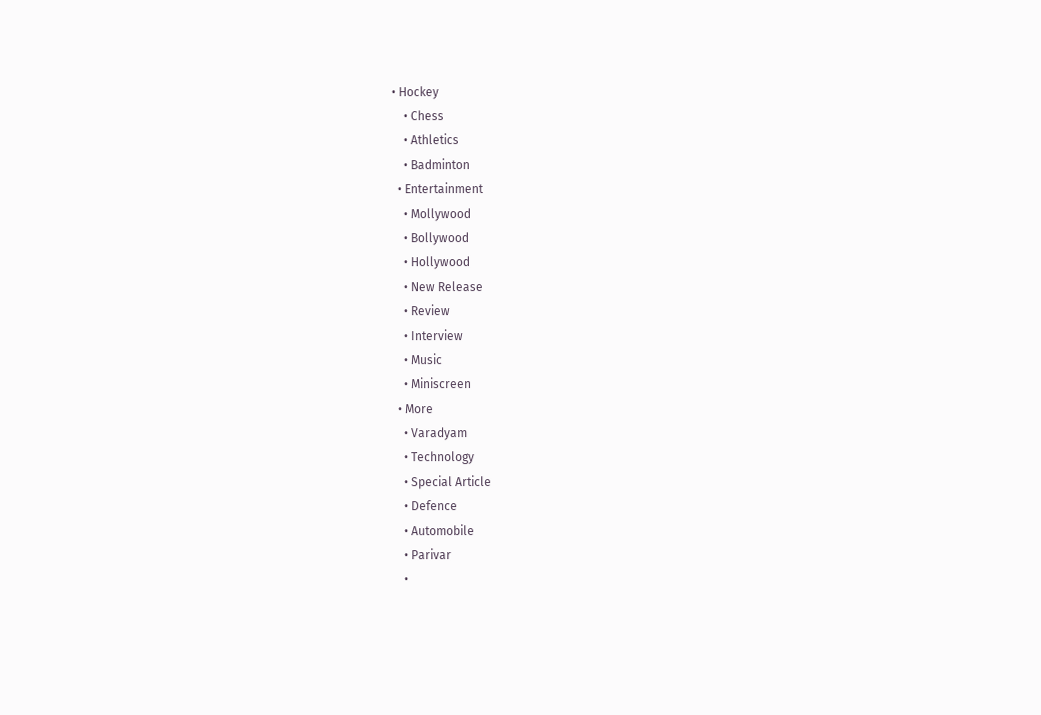• Hockey
    • Chess
    • Athletics
    • Badminton
  • Entertainment
    • Mollywood
    • Bollywood
    • Hollywood
    • New Release
    • Review
    • Interview
    • Music
    • Miniscreen
  • More
    • Varadyam
    • Technology
    • Special Article
    • Defence
    • Automobile
    • Parivar
    •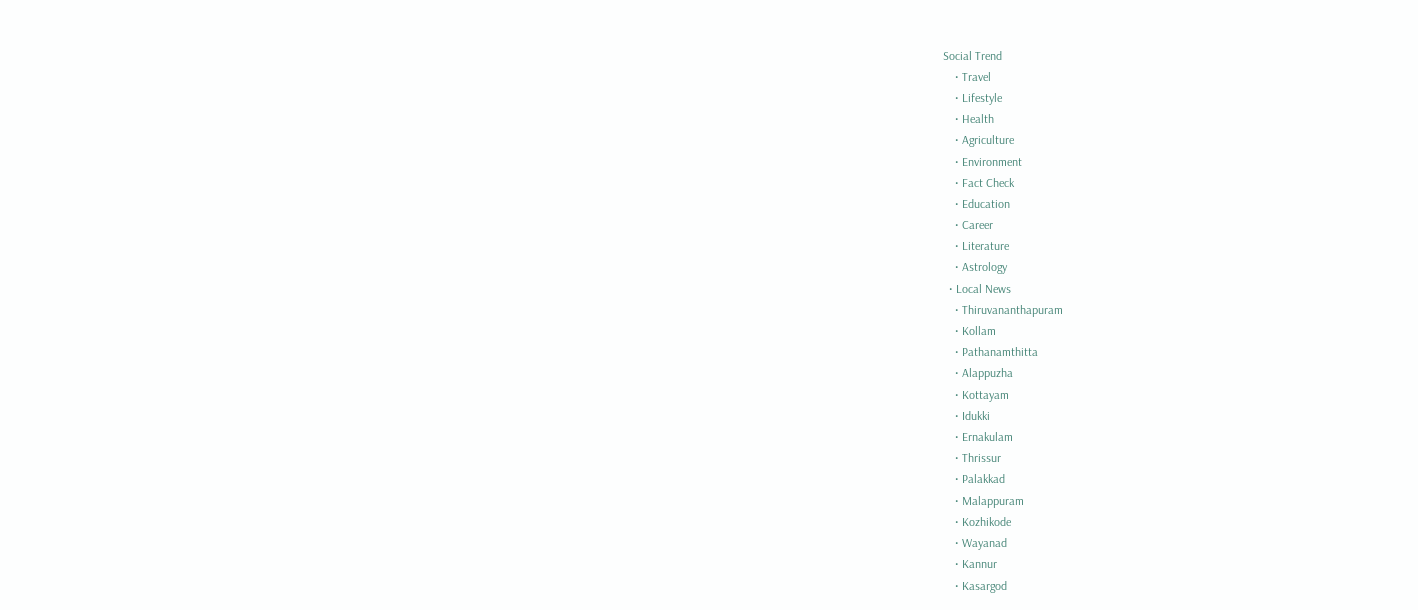Social Trend
    • Travel
    • Lifestyle
    • Health
    • Agriculture
    • Environment
    • Fact Check
    • Education
    • Career
    • Literature
    • Astrology
  • Local News
    • Thiruvananthapuram
    • Kollam
    • Pathanamthitta
    • Alappuzha
    • Kottayam
    • Idukki
    • Ernakulam
    • Thrissur
    • Palakkad
    • Malappuram
    • Kozhikode
    • Wayanad
    • Kannur
    • Kasargod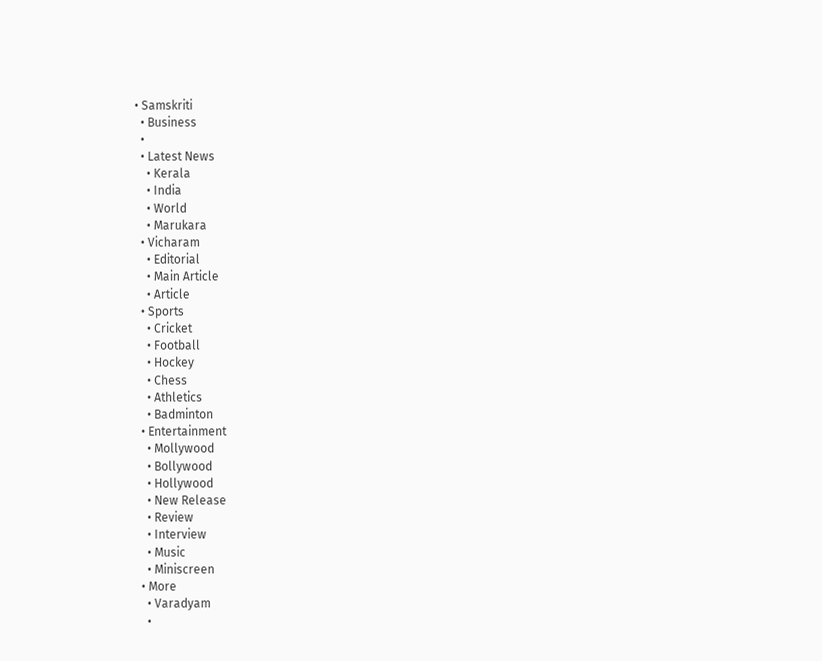• Samskriti
  • Business
  •
  • Latest News
    • Kerala
    • India
    • World
    • Marukara
  • Vicharam
    • Editorial
    • Main Article
    • Article
  • Sports
    • Cricket
    • Football
    • Hockey
    • Chess
    • Athletics
    • Badminton
  • Entertainment
    • Mollywood
    • Bollywood
    • Hollywood
    • New Release
    • Review
    • Interview
    • Music
    • Miniscreen
  • More
    • Varadyam
    •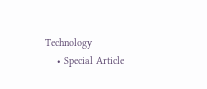Technology
    • Special Article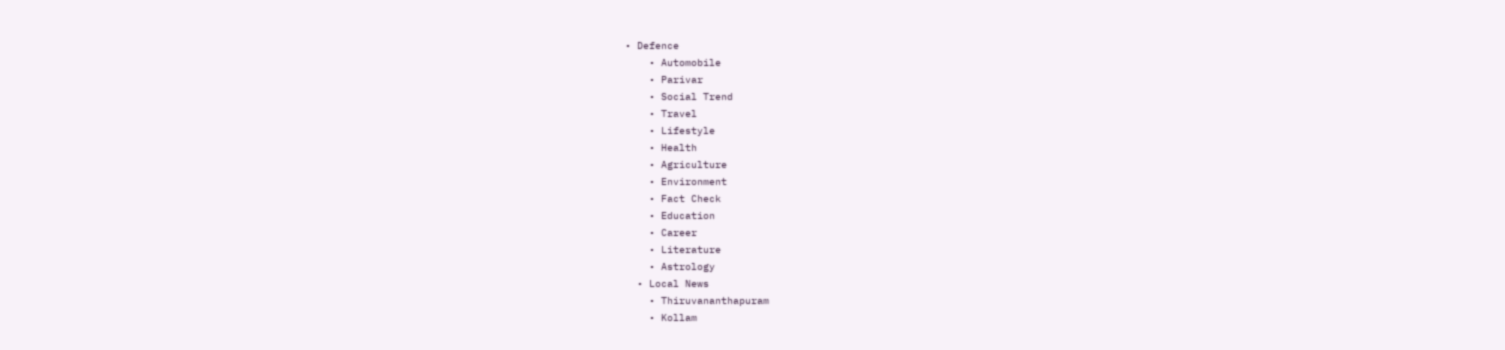• Defence
    • Automobile
    • Parivar
    • Social Trend
    • Travel
    • Lifestyle
    • Health
    • Agriculture
    • Environment
    • Fact Check
    • Education
    • Career
    • Literature
    • Astrology
  • Local News
    • Thiruvananthapuram
    • Kollam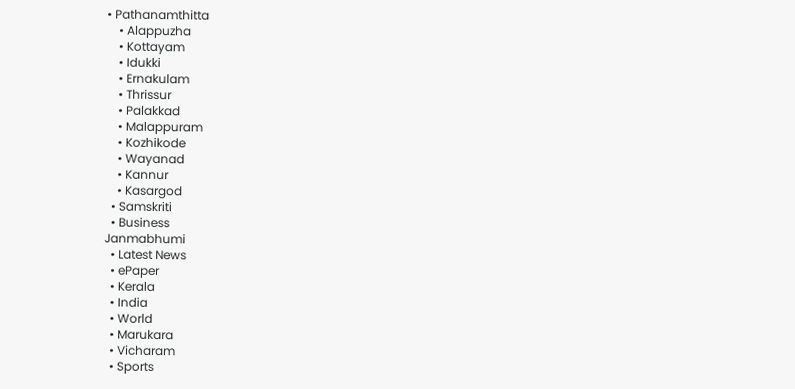• Pathanamthitta
    • Alappuzha
    • Kottayam
    • Idukki
    • Ernakulam
    • Thrissur
    • Palakkad
    • Malappuram
    • Kozhikode
    • Wayanad
    • Kannur
    • Kasargod
  • Samskriti
  • Business
Janmabhumi
  • Latest News
  • ePaper
  • Kerala
  • India
  • World
  • Marukara
  • Vicharam
  • Sports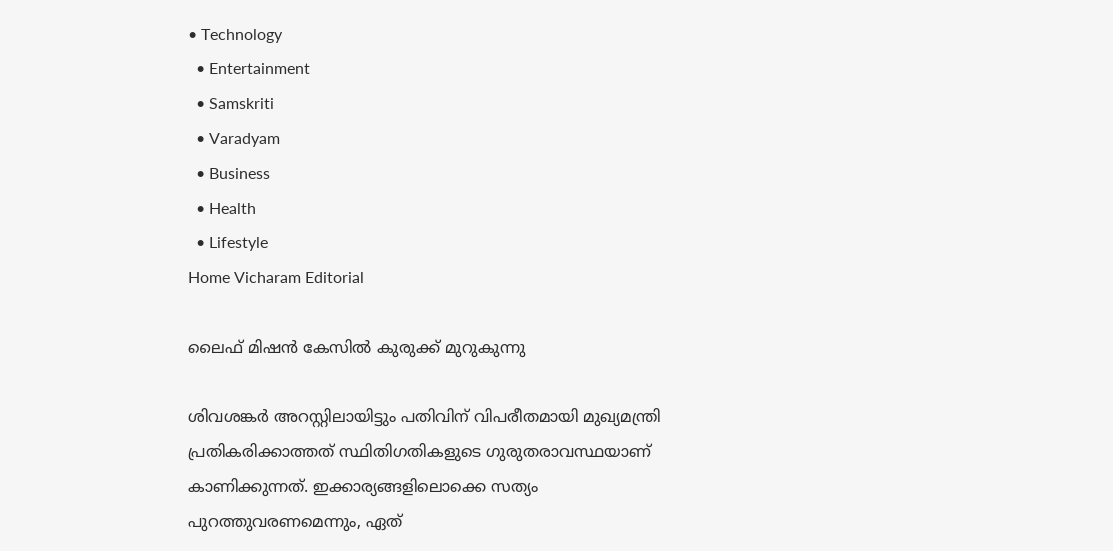• Technology
  • Entertainment
  • Samskriti
  • Varadyam
  • Business
  • Health
  • Lifestyle
Home Vicharam Editorial

ലൈഫ് മിഷന്‍ കേസില്‍ കുരുക്ക് മുറുകുന്നു

ശിവശങ്കര്‍ അറസ്റ്റിലായിട്ടും പതിവിന് വിപരീതമായി മുഖ്യമന്ത്രി പ്രതികരിക്കാത്തത് സ്ഥിതിഗതികളുടെ ഗുരുതരാവസ്ഥയാണ് കാണിക്കുന്നത്. ഇക്കാര്യങ്ങളിലൊക്കെ സത്യം പുറത്തുവരണമെന്നും, ഏത്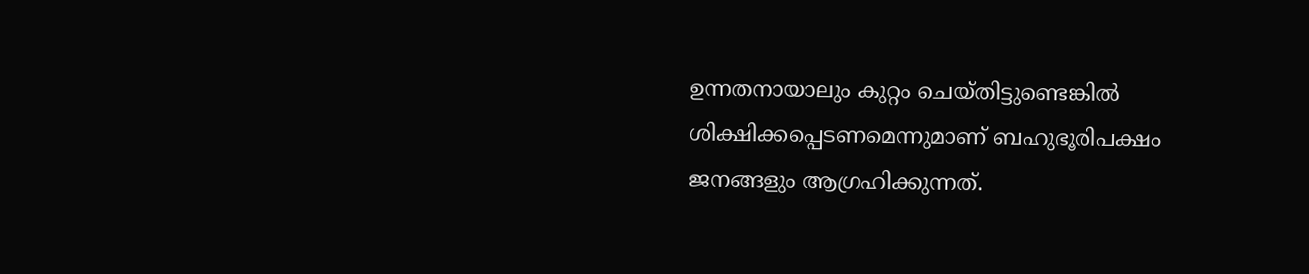ഉന്നതനായാലും കുറ്റം ചെയ്തിട്ടുണ്ടെങ്കില്‍ ശിക്ഷിക്കപ്പെടണമെന്നുമാണ് ബഹുഭൂരിപക്ഷം ജനങ്ങളും ആഗ്രഹിക്കുന്നത്.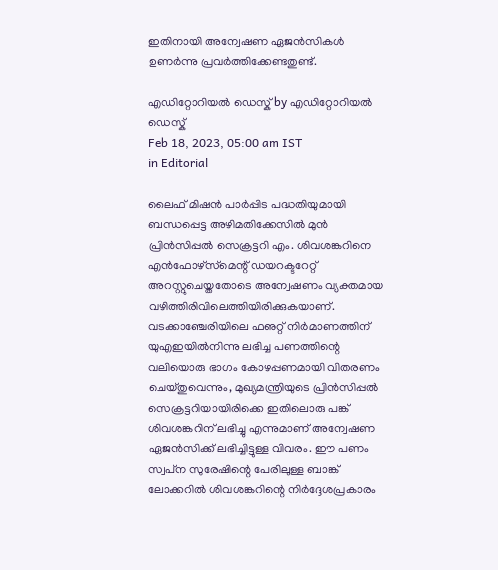ഇതിനായി അന്വേഷണ ഏജന്‍സികള്‍ ഉണര്‍ന്നു പ്രവര്‍ത്തിക്കേണ്ടതുണ്ട്.

എഡിറ്റോറിയൽ ഡെസ്ക് by എഡിറ്റോറിയൽ ഡെസ്ക്
Feb 18, 2023, 05:00 am IST
in Editorial

ലൈഫ് മിഷന്‍ പാര്‍പ്പിട പദ്ധതിയുമായി ബന്ധപ്പെട്ട അഴിമതിക്കേസില്‍ മുന്‍ പ്രിന്‍സിപ്പല്‍ സെക്രട്ടറി എം. ശിവശങ്കറിനെ എന്‍ഫോഴ്‌സ്‌മെന്റ് ഡയറക്ടറേറ്റ് അറസ്റ്റുചെയ്തതോടെ അന്വേഷണം വ്യക്തമായ വഴിത്തിരിവിലെത്തിയിരിക്കുകയാണ്. വടക്കാഞ്ചേരിയിലെ ഫഌറ്റ് നിര്‍മാണത്തിന് യുഎഇയില്‍നിന്നു ലഭിച്ച പണത്തിന്റെ വലിയൊരു ഭാഗം കോഴപ്പണമായി വിതരണം ചെയ്തുവെന്നും, മുഖ്യമന്ത്രിയുടെ പ്രിന്‍സിപ്പല്‍ സെക്രട്ടറിയായിരിക്കെ ഇതിലൊരു പങ്ക് ശിവശങ്കറിന് ലഭിച്ചു എന്നുമാണ് അന്വേഷണ ഏജന്‍സിക്ക് ലഭിച്ചിട്ടുള്ള വിവരം. ഈ പണം സ്വപ്‌ന സുരേഷിന്റെ പേരിലുള്ള ബാങ്ക് ലോക്കറില്‍ ശിവശങ്കറിന്റെ നിര്‍ദ്ദേശപ്രകാരം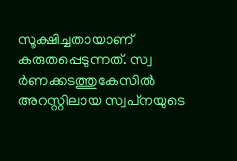സൂക്ഷിച്ചതായാണ് കരുതപ്പെടുന്നത്. സ്വ ര്‍ണക്കടത്തുകേസില്‍ അറസ്റ്റിലായ സ്വപ്‌നയുടെ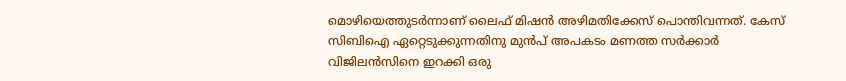മൊഴിയെത്തുടര്‍ന്നാണ് ലൈഫ് മിഷന്‍ അഴിമതിക്കേസ് പൊന്തിവന്നത്. കേസ് സിബിഐ ഏറ്റെടുക്കുന്നതിനു മുന്‍പ് അപകടം മണത്ത സര്‍ക്കാര്‍ വിജിലന്‍സിനെ ഇറക്കി ഒരു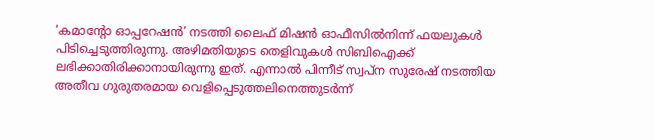‘കമാന്റോ ഓപ്പറേഷന്‍’ നടത്തി ലൈഫ് മിഷന്‍ ഓഫീസില്‍നിന്ന് ഫയലുകള്‍ പിടിച്ചെടുത്തിരുന്നു. അഴിമതിയുടെ തെളിവുകള്‍ സിബിഐക്ക് ലഭിക്കാതിരിക്കാനായിരുന്നു ഇത്. എന്നാല്‍ പിന്നീട് സ്വപ്‌ന സുരേഷ് നടത്തിയ അതീവ ഗുരുതരമായ വെളിപ്പെടുത്തലിനെത്തുടര്‍ന്ന്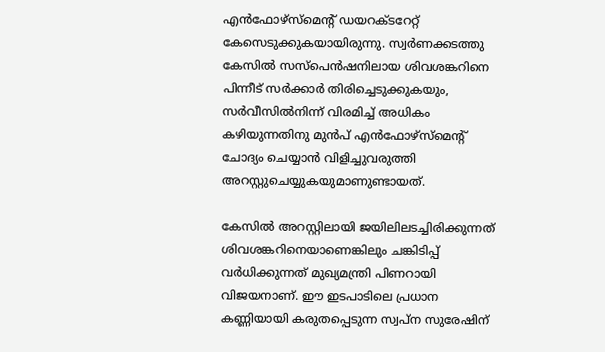എന്‍ഫോഴ്‌സ്‌മെന്റ് ഡയറക്ടറേറ്റ് കേസെടുക്കുകയായിരുന്നു. സ്വര്‍ണക്കടത്തു കേസില്‍ സസ്‌പെന്‍ഷനിലായ ശിവശങ്കറിനെ പിന്നീട് സര്‍ക്കാര്‍ തിരിച്ചെടുക്കുകയും, സര്‍വീസില്‍നിന്ന് വിരമിച്ച് അധികം കഴിയുന്നതിനു മുന്‍പ് എന്‍ഫോഴ്‌സ്‌മെന്റ് ചോദ്യം ചെയ്യാന്‍ വിളിച്ചുവരുത്തി അറസ്റ്റുചെയ്യുകയുമാണുണ്ടായത്.

കേസില്‍ അറസ്റ്റിലായി ജയിലിലടച്ചിരിക്കുന്നത് ശിവശങ്കറിനെയാണെങ്കിലും ചങ്കിടിപ്പ് വര്‍ധിക്കുന്നത് മുഖ്യമന്ത്രി പിണറായി വിജയനാണ്. ഈ ഇടപാടിലെ പ്രധാന കണ്ണിയായി കരുതപ്പെടുന്ന സ്വപ്‌ന സുരേഷിന്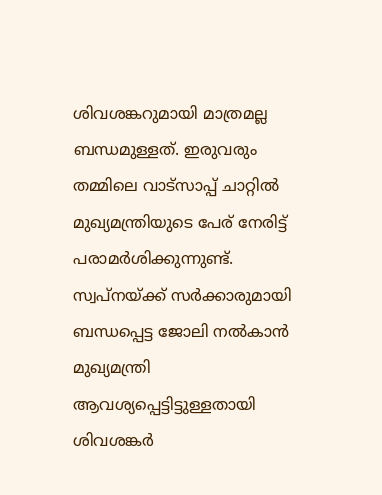ശിവശങ്കറുമായി മാത്രമല്ല ബന്ധമുള്ളത്. ഇരുവരും തമ്മിലെ വാട്‌സാപ്പ് ചാറ്റില്‍ മുഖ്യമന്ത്രിയുടെ പേര് നേരിട്ട് പരാമര്‍ശിക്കുന്നുണ്ട്. സ്വപ്‌നയ്‌ക്ക് സര്‍ക്കാരുമായി ബന്ധപ്പെട്ട ജോലി നല്‍കാന്‍ മുഖ്യമന്ത്രി ആവശ്യപ്പെട്ടിട്ടുള്ളതായി ശിവശങ്കര്‍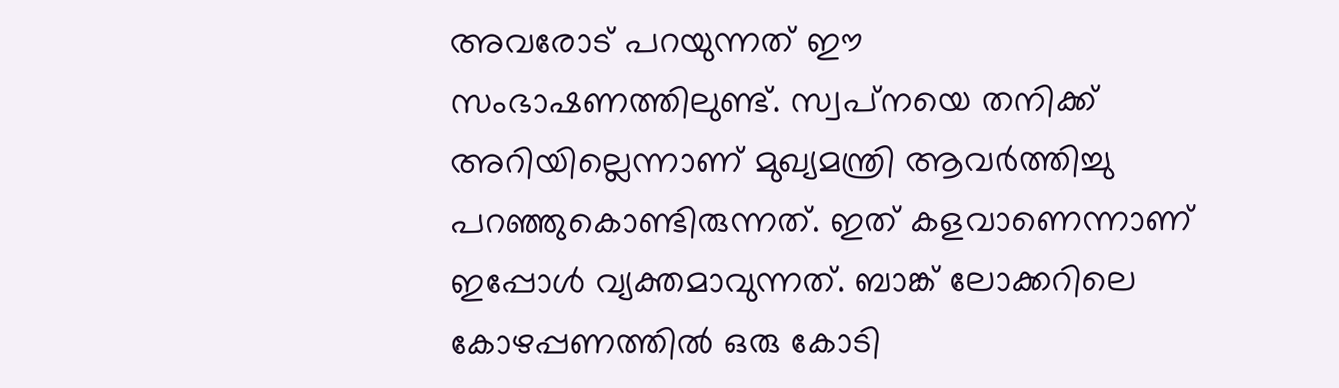അവരോട് പറയുന്നത് ഈ സംഭാഷണത്തിലുണ്ട്. സ്വപ്‌നയെ തനിക്ക് അറിയില്ലെന്നാണ് മുഖ്യമന്ത്രി ആവര്‍ത്തിച്ചു പറഞ്ഞുകൊണ്ടിരുന്നത്. ഇത് കളവാണെന്നാണ് ഇപ്പോള്‍ വ്യക്തമാവുന്നത്. ബാങ്ക് ലോക്കറിലെ കോഴപ്പണത്തില്‍ ഒരു കോടി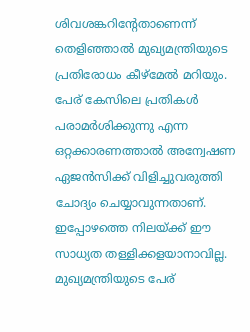ശിവശങ്കറിന്റേതാണെന്ന് തെളിഞ്ഞാല്‍ മുഖ്യമന്ത്രിയുടെ പ്രതിരോധം കീഴ്‌മേല്‍ മറിയും. പേര് കേസിലെ പ്രതികള്‍ പരാമര്‍ശിക്കുന്നു എന്ന ഒറ്റക്കാരണത്താല്‍ അന്വേഷണ ഏജന്‍സിക്ക് വിളിച്ചുവരുത്തി ചോദ്യം ചെയ്യാവുന്നതാണ്. ഇപ്പോഴത്തെ നിലയ്‌ക്ക് ഈ സാധ്യത തള്ളിക്കളയാനാവില്ല. മുഖ്യമന്ത്രിയുടെ പേര്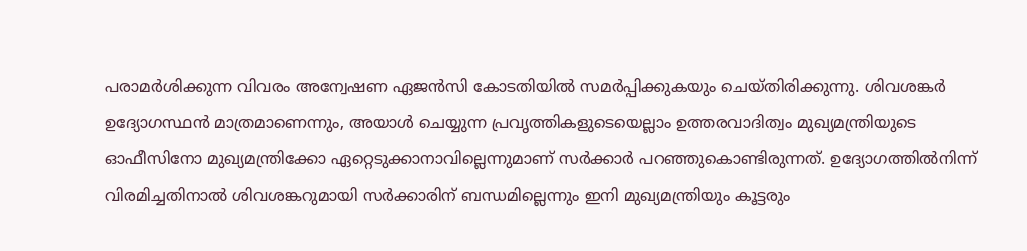പരാമര്‍ശിക്കുന്ന വിവരം അന്വേഷണ ഏജന്‍സി കോടതിയില്‍ സമര്‍പ്പിക്കുകയും ചെയ്തിരിക്കുന്നു. ശിവശങ്കര്‍ ഉദ്യോഗസ്ഥന്‍ മാത്രമാണെന്നും, അയാള്‍ ചെയ്യുന്ന പ്രവൃത്തികളുടെയെല്ലാം ഉത്തരവാദിത്വം മുഖ്യമന്ത്രിയുടെ ഓഫീസിനോ മുഖ്യമന്ത്രിക്കോ ഏറ്റെടുക്കാനാവില്ലെന്നുമാണ് സര്‍ക്കാര്‍ പറഞ്ഞുകൊണ്ടിരുന്നത്. ഉദ്യോഗത്തില്‍നിന്ന് വിരമിച്ചതിനാല്‍ ശിവശങ്കറുമായി സര്‍ക്കാരിന് ബന്ധമില്ലെന്നും ഇനി മുഖ്യമന്ത്രിയും കൂട്ടരും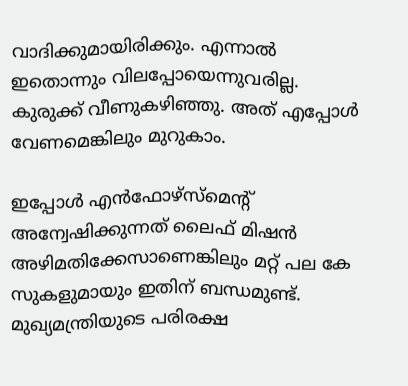വാദിക്കുമായിരിക്കും. എന്നാല്‍ ഇതൊന്നും വിലപ്പോയെന്നുവരില്ല. കുരുക്ക് വീണുകഴിഞ്ഞു. അത് എപ്പോള്‍ വേണമെങ്കിലും മുറുകാം.

ഇപ്പോള്‍ എന്‍ഫോഴ്‌സ്‌മെന്റ് അന്വേഷിക്കുന്നത് ലൈഫ് മിഷന്‍ അഴിമതിക്കേസാണെങ്കിലും മറ്റ് പല കേ             സുകളുമായും ഇതിന് ബന്ധമുണ്ട്. മുഖ്യമന്ത്രിയുടെ പരിരക്ഷ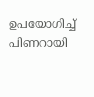ഉപയോഗിച്ച് പിണറായി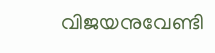വിജയനുവേണ്ടി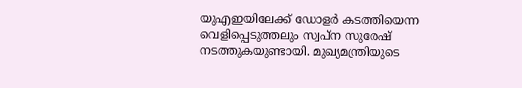യുഎഇയിലേക്ക് ഡോളര്‍ കടത്തിയെന്ന വെളിപ്പെടുത്തലും സ്വപ്‌ന സുരേഷ് നടത്തുകയുണ്ടായി. മുഖ്യമന്ത്രിയുടെ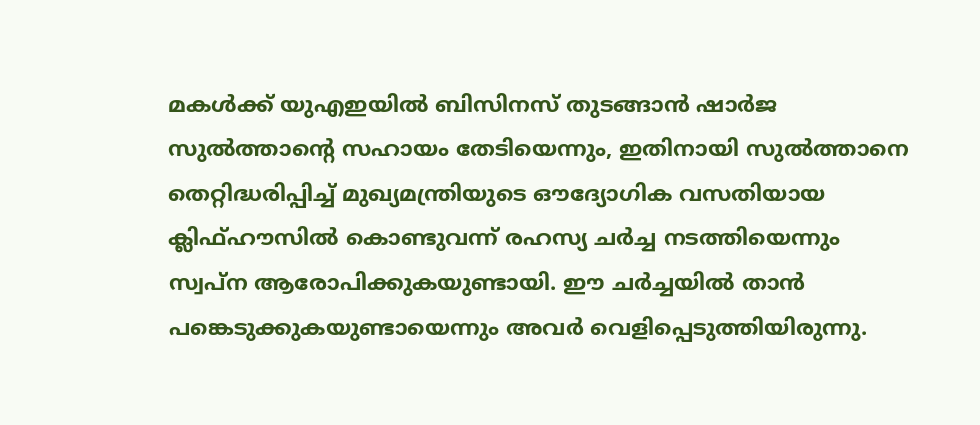മകള്‍ക്ക് യുഎഇയില്‍ ബിസിനസ് തുടങ്ങാന്‍ ഷാര്‍ജ സുല്‍ത്താന്റെ സഹായം തേടിയെന്നും, ഇതിനായി സുല്‍ത്താനെ തെറ്റിദ്ധരിപ്പിച്ച് മുഖ്യമന്ത്രിയുടെ ഔദ്യോഗിക വസതിയായ ക്ലിഫ്ഹൗസില്‍ കൊണ്ടുവന്ന് രഹസ്യ ചര്‍ച്ച നടത്തിയെന്നും സ്വപ്‌ന ആരോപിക്കുകയുണ്ടായി. ഈ ചര്‍ച്ചയില്‍ താന്‍ പങ്കെടുക്കുകയുണ്ടായെന്നും അവര്‍ വെളിപ്പെടുത്തിയിരുന്നു.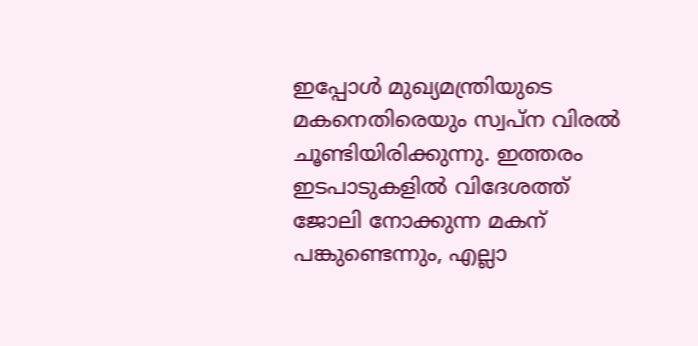ഇപ്പോള്‍ മുഖ്യമന്ത്രിയുടെ മകനെതിരെയും സ്വപ്‌ന വിരല്‍ ചൂണ്ടിയിരിക്കുന്നു. ഇത്തരം ഇടപാടുകളില്‍ വിദേശത്ത് ജോലി നോക്കുന്ന മകന് പങ്കുണ്ടെന്നും, എല്ലാ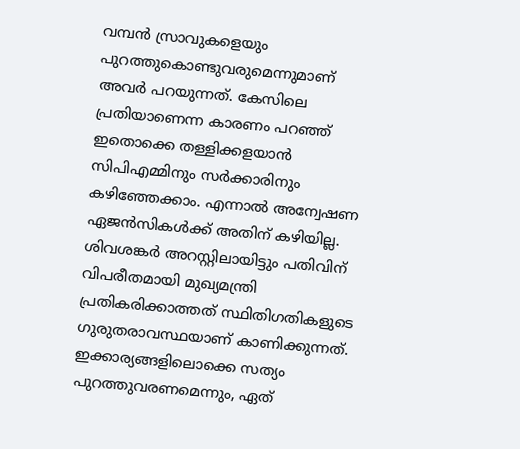വമ്പന്‍ സ്രാവുകളെയും പുറത്തുകൊണ്ടുവരുമെന്നുമാണ് അവര്‍ പറയുന്നത്. കേസിലെ പ്രതിയാണെന്ന കാരണം പറഞ്ഞ് ഇതൊക്കെ തള്ളിക്കളയാന്‍ സിപിഎമ്മിനും സര്‍ക്കാരിനും കഴിഞ്ഞേക്കാം. എന്നാല്‍ അന്വേഷണ ഏജന്‍സികള്‍ക്ക് അതിന് കഴിയില്ല. ശിവശങ്കര്‍ അറസ്റ്റിലായിട്ടും പതിവിന് വിപരീതമായി മുഖ്യമന്ത്രി പ്രതികരിക്കാത്തത് സ്ഥിതിഗതികളുടെ ഗുരുതരാവസ്ഥയാണ് കാണിക്കുന്നത്. ഇക്കാര്യങ്ങളിലൊക്കെ സത്യം പുറത്തുവരണമെന്നും, ഏത്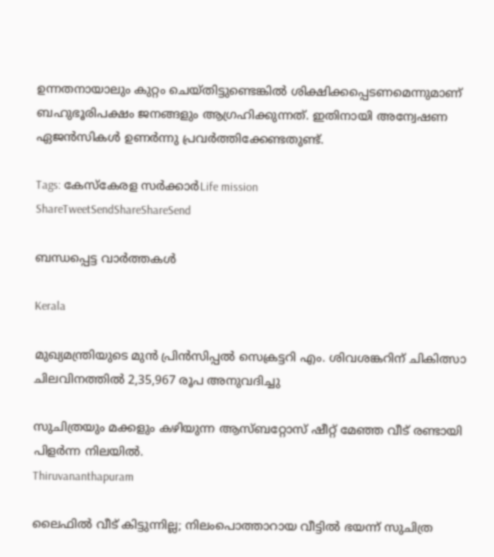ഉന്നതനായാലും കുറ്റം ചെയ്തിട്ടുണ്ടെങ്കില്‍ ശിക്ഷിക്കപ്പെടണമെന്നുമാണ് ബഹുഭൂരിപക്ഷം ജനങ്ങളും ആഗ്രഹിക്കുന്നത്. ഇതിനായി അന്വേഷണ ഏജന്‍സികള്‍ ഉണര്‍ന്നു പ്രവര്‍ത്തിക്കേണ്ടതുണ്ട്.

Tags: കേസ്കേരള സര്‍ക്കാര്‍Life mission
ShareTweetSendShareShareSend

ബന്ധപ്പെട്ട വാര്‍ത്തകള്‍

Kerala

മുഖ്യമന്ത്രിയുടെ മുന്‍ പ്രിന്‍സിപ്പല്‍ സെക്രട്ടറി എം. ശിവശങ്കറിന് ചികിത്സാ ചിലവിനത്തില്‍ 2,35,967 രൂപ അനുവദിച്ചു

സുചിത്രയും മക്കളും കഴിയുന്ന ആസ്ബറ്റോസ് ഷീറ്റ് മേഞ്ഞ വീട് രണ്ടായി പിളര്‍ന്ന നിലയില്‍.
Thiruvananthapuram

ലൈഫില്‍ വീട് കിട്ടുന്നില്ല; നിലംപൊത്താറായ വീട്ടില്‍ ഭയന്ന് സുചിത്ര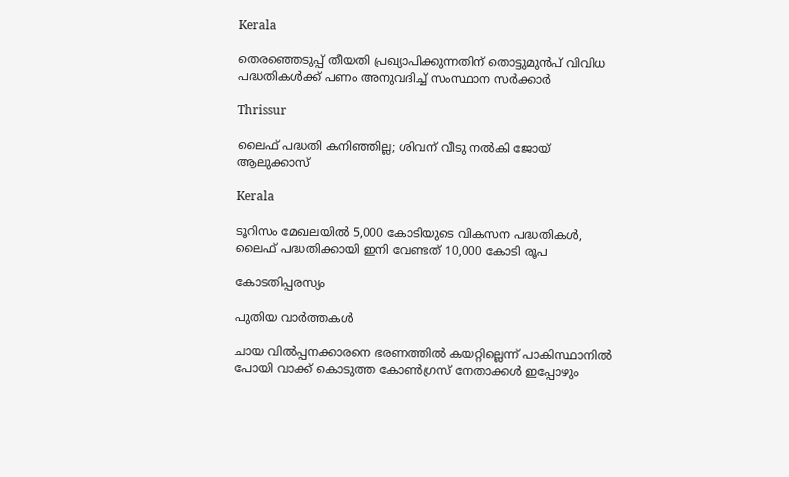Kerala

തെരഞ്ഞെടുപ്പ് തീയതി പ്രഖ്യാപിക്കുന്നതിന് തൊട്ടുമുന്‍പ് വിവിധ പദ്ധതികള്‍ക്ക് പണം അനുവദിച്ച് സംസ്ഥാന സര്‍ക്കാര്‍

Thrissur

ലൈഫ് പദ്ധതി കനിഞ്ഞില്ല; ശിവന് വീടു നല്‍കി ജോയ് ആലുക്കാസ്

Kerala

ടൂറിസം മേഖലയില്‍ 5,000 കോടിയുടെ വികസന പദ്ധതികള്‍, ലൈഫ് പദ്ധതിക്കായി ഇനി വേണ്ടത് 10,000 കോടി രൂപ

കോടതിപ്പരസ്യം

പുതിയ വാര്‍ത്തകള്‍

ചായ വിൽപ്പനക്കാരനെ ഭരണത്തിൽ കയറ്റില്ലെന്ന് പാകിസ്ഥാനിൽ പോയി വാക്ക് കൊടുത്ത കോൺഗ്രസ്‌ നേതാക്കൾ ഇപ്പോഴും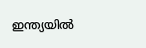ഇന്ത്യയിൽ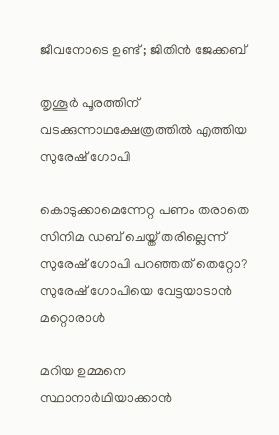ജീവനോടെ ഉണ്ട് ; ജിതിൻ ജേക്കബ്

തൃശൂര്‍ പൂരത്തിന് വടക്കുന്നാഥക്ഷേത്രത്തില്‍ എത്തിയ സുരേഷ് ഗോപി

കൊടുക്കാമെന്നേറ്റ പണം തരാതെ സിനിമ ഡബ് ചെയ്ത് തരില്ലെന്ന് സുരേഷ് ഗോപി പറഞ്ഞത് തെറ്റോ? സുരേഷ് ഗോപിയെ വേട്ടയാടാന്‍ മറ്റൊരാള്‍

മറിയ ഉമ്മനെ സ്ഥാനാര്‍ഥിയാക്കാന്‍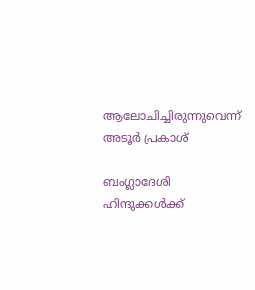ആലോചിച്ചിരുന്നുവെന്ന് അടൂര്‍ പ്രകാശ്

ബംഗ്ലാദേശി ഹിന്ദുക്കൾക്ക്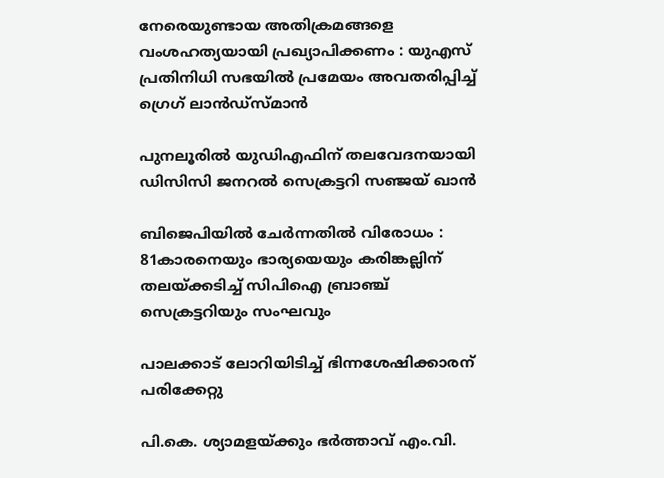നേരെയുണ്ടായ അതിക്രമങ്ങളെ വംശഹത്യയായി പ്രഖ്യാപിക്കണം : യുഎസ് പ്രതിനിധി സഭയിൽ പ്രമേയം അവതരിപ്പിച്ച് ഗ്രെഗ് ലാൻഡ്സ്മാൻ

പുനലൂരില്‍ യുഡിഎഫിന് തലവേദനയായി ഡിസിസി ജനറല്‍ സെക്രട്ടറി സഞ്ജയ് ഖാന്‍

ബിജെപിയില്‍ ചേര്‍ന്നതില്‍ വിരോധം : 81കാരനെയും ഭാര്യയെയും കരിങ്കല്ലിന് തലയ്‌ക്കടിച്ച് സിപിഐ ബ്രാഞ്ച് സെക്രട്ടറിയും സംഘവും

പാലക്കാട് ലോറിയിടിച്ച് ഭിന്നശേഷിക്കാരന് പരിക്കേറ്റു

പി.കെ. ശ്യാമളയ്‌ക്കും ഭര്‍ത്താവ് എം.വി.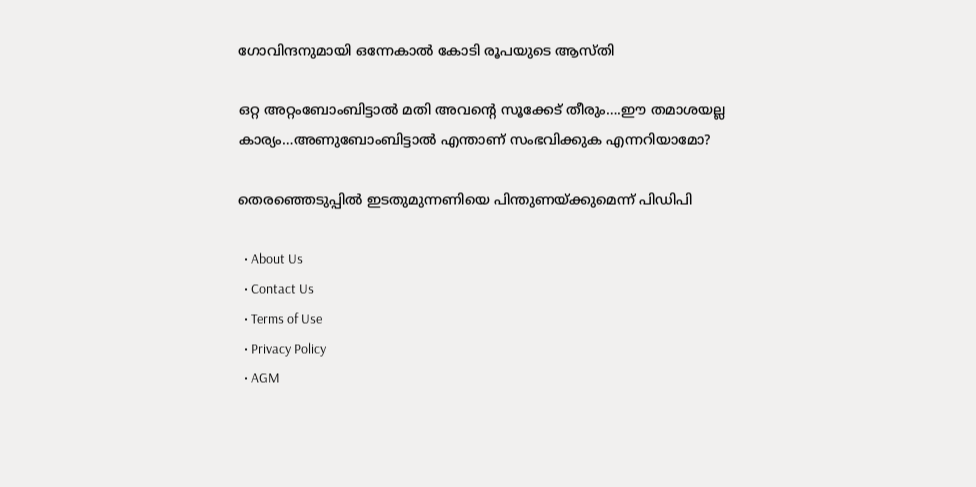ഗോവിന്ദനുമായി ഒന്നേകാല്‍ കോടി രൂപയുടെ ആസ്തി

ഒറ്റ അറ്റംബോംബിട്ടാൽ മതി അവന്റെ സൂക്കേട് തീരും….ഈ തമാശയല്ല കാര്യം…അണുബോംബിട്ടാല്‍ എന്താണ് സംഭവിക്കുക എന്നറിയാമോ?

തെരഞ്ഞെടുപ്പില്‍ ഇടതുമുന്നണിയെ പിന്തുണയ്‌ക്കുമെന്ന് പിഡിപി

  • About Us
  • Contact Us
  • Terms of Use
  • Privacy Policy
  • AGM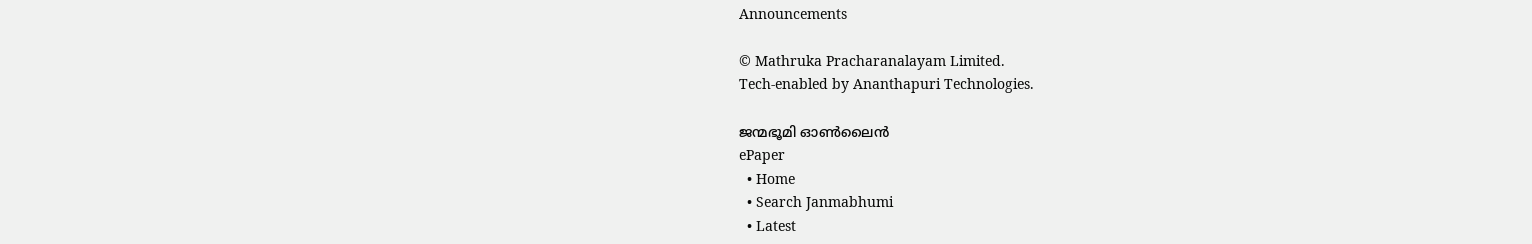Announcements

© Mathruka Pracharanalayam Limited.
Tech-enabled by Ananthapuri Technologies.

ജന്മഭൂമി ഓണ്‍ലൈന്‍
ePaper
  • Home
  • Search Janmabhumi
  • Latest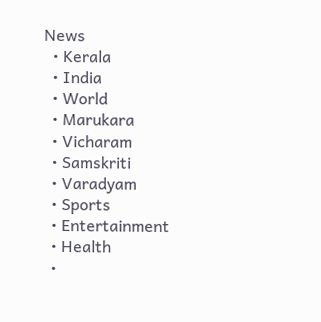News
  • Kerala
  • India
  • World
  • Marukara
  • Vicharam
  • Samskriti
  • Varadyam
  • Sports
  • Entertainment
  • Health
  •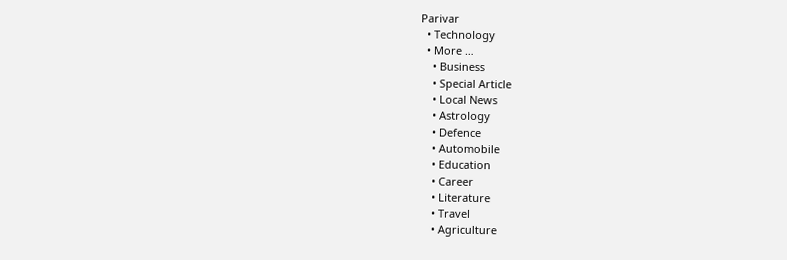Parivar
  • Technology
  • More …
    • Business
    • Special Article
    • Local News
    • Astrology
    • Defence
    • Automobile
    • Education
    • Career
    • Literature
    • Travel
    • Agriculture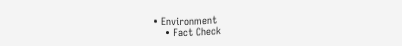• Environment
    • Fact Check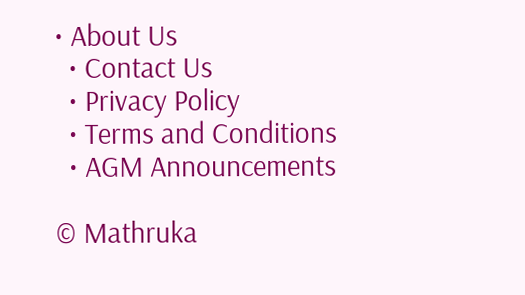• About Us
  • Contact Us
  • Privacy Policy
  • Terms and Conditions
  • AGM Announcements

© Mathruka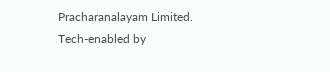Pracharanalayam Limited.
Tech-enabled by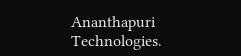Ananthapuri Technologies.